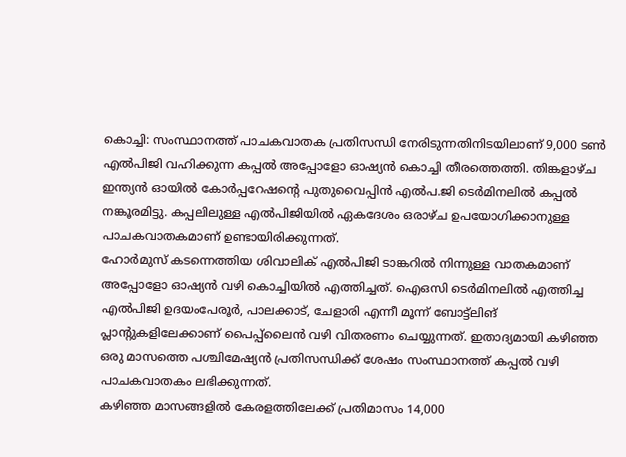കൊച്ചി: സംസ്ഥാനത്ത് പാചകവാതക പ്രതിസന്ധി നേരിടുന്നതിനിടയിലാണ് 9,000 ടൺ എൽപിജി വഹിക്കുന്ന കപ്പൽ അപ്പോളോ ഓഷ്യൻ കൊച്ചി തീരത്തെത്തി. തിങ്കളാഴ്ച ഇന്ത്യൻ ഓയിൽ കോർപ്പറേഷന്റെ പുതുവൈപ്പിൻ എൽപ.ജി ടെർമിനലിൽ കപ്പൽ നങ്കൂരമിട്ടു. കപ്പലിലുള്ള എൽപിജിയിൽ ഏകദേശം ഒരാഴ്ച ഉപയോഗിക്കാനുള്ള പാചകവാതകമാണ് ഉണ്ടായിരിക്കുന്നത്.
ഹോർമുസ് കടന്നെത്തിയ ശിവാലിക് എൽപിജി ടാങ്കറിൽ നിന്നുള്ള വാതകമാണ് അപ്പോളോ ഓഷ്യൻ വഴി കൊച്ചിയിൽ എത്തിച്ചത്. ഐഒസി ടെർമിനലിൽ എത്തിച്ച എൽപിജി ഉദയംപേരൂർ, പാലക്കാട്, ചേളാരി എന്നീ മൂന്ന് ബോട്ട്ലിങ് പ്ലാന്റുകളിലേക്കാണ് പൈപ്പ്ലൈൻ വഴി വിതരണം ചെയ്യുന്നത്. ഇതാദ്യമായി കഴിഞ്ഞ ഒരു മാസത്തെ പശ്ചിമേഷ്യൻ പ്രതിസന്ധിക്ക് ശേഷം സംസ്ഥാനത്ത് കപ്പൽ വഴി പാചകവാതകം ലഭിക്കുന്നത്.
കഴിഞ്ഞ മാസങ്ങളിൽ കേരളത്തിലേക്ക് പ്രതിമാസം 14,000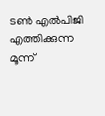ടൺ എൽപിജി എത്തിക്കുന്ന മൂന്ന്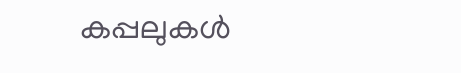കപ്പലുകൾ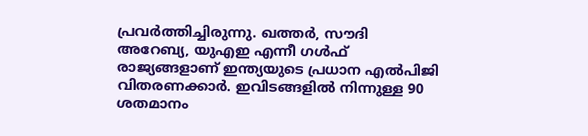പ്രവർത്തിച്ചിരുന്നു. ഖത്തർ, സൗദി അറേബ്യ, യുഎഇ എന്നീ ഗൾഫ് രാജ്യങ്ങളാണ് ഇന്ത്യയുടെ പ്രധാന എൽപിജി വിതരണക്കാർ. ഇവിടങ്ങളിൽ നിന്നുള്ള 90 ശതമാനം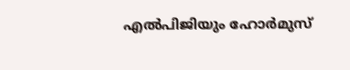എൽപിജിയും ഹോർമുസ്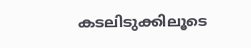കടലിടുക്കിലൂടെ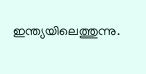ഇന്ത്യയിലെത്തുന്നു.